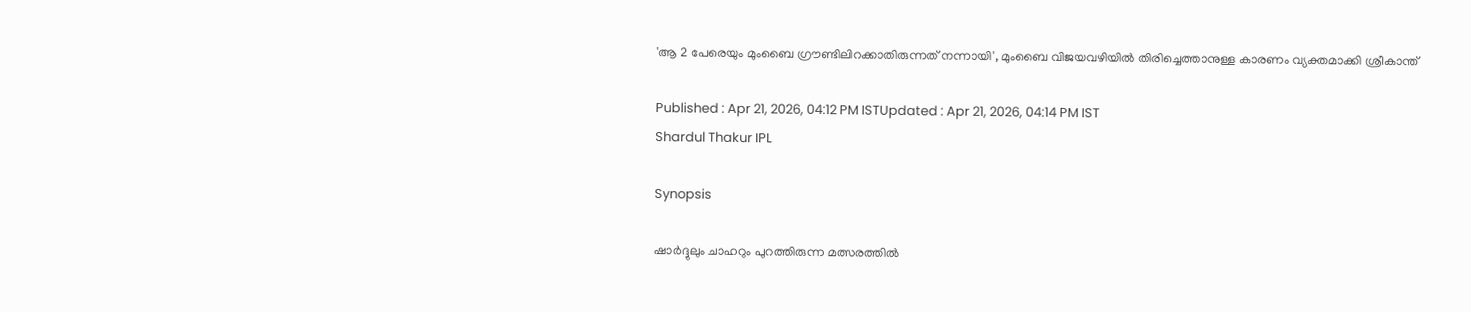'ആ 2 പേരെയും മുംബൈ ഗ്രൗണ്ടിലിറക്കാതിരുന്നത് നന്നായി', മുംബൈ വിജയവഴിയിൽ തിരിച്ചെത്താനുള്ള കാരണം വ്യക്തമാക്കി ശ്രീകാന്ത്

Published : Apr 21, 2026, 04:12 PM ISTUpdated : Apr 21, 2026, 04:14 PM IST
Shardul Thakur IPL

Synopsis

ഷാര്‍ദ്ദുലും ചാഹറും പുറത്തിരുന്ന മത്സരത്തില്‍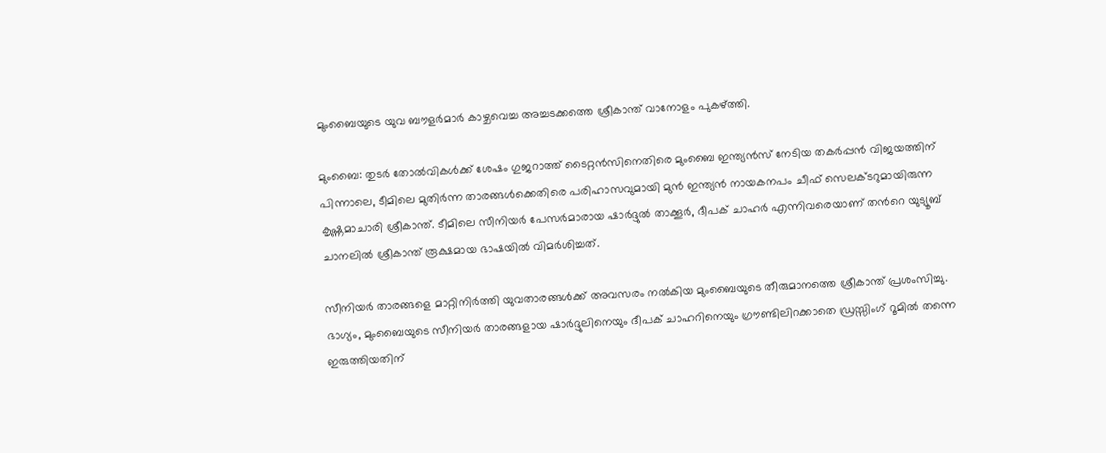മുംബൈയുടെ യുവ ബൗളർമാർ കാഴ്ചവെച്ച അച്ചടക്കത്തെ ശ്രീകാന്ത് വാനോളം പുകഴ്ത്തി.

മുംബൈ: തുടർ തോൽവികൾക്ക് ശേഷം ഗുജറാത്ത് ടൈറ്റൻസിനെതിരെ മുംബൈ ഇന്ത്യൻസ് നേടിയ തകർപ്പൻ വിജയത്തിന് പിന്നാലെ, ടീമിലെ മുതിർന്ന താരങ്ങൾക്കെതിരെ പരിഹാസവുമായി മുൻ ഇന്ത്യൻ നായകനപം ചീഫ് സെലക്ടറുമായിരുന്ന കൃഷ്ണമാചാരി ശ്രീകാന്ത്. ടീമിലെ സീനിയർ പേസർമാരായ ഷാർദ്ദുൽ താക്കൂർ, ദീപക് ചാഹർ എന്നിവരെയാണ് തന്‍റെ യുട്യൂബ് ചാനലില്‍ ശ്രീകാന്ത് രൂക്ഷമായ ഭാഷയിൽ വിമർശിച്ചത്.

സീനിയർ താരങ്ങളെ മാറ്റിനിർത്തി യുവതാരങ്ങൾക്ക് അവസരം നൽകിയ മുംബൈയുടെ തീരുമാനത്തെ ശ്രീകാന്ത് പ്രശംസിച്ചു. ഭാഗ്യം, മുംബൈയുടെ സീനിയര്‍ താരങ്ങളായ ഷാർദ്ദുലിനെയും ദീപക് ചാഹറിനെയും ഗ്രൗണ്ടിലിറക്കാതെ ഡ്രസ്സിംഗ് റൂമില്‍ തന്നെ ഇരുത്തിയതിന്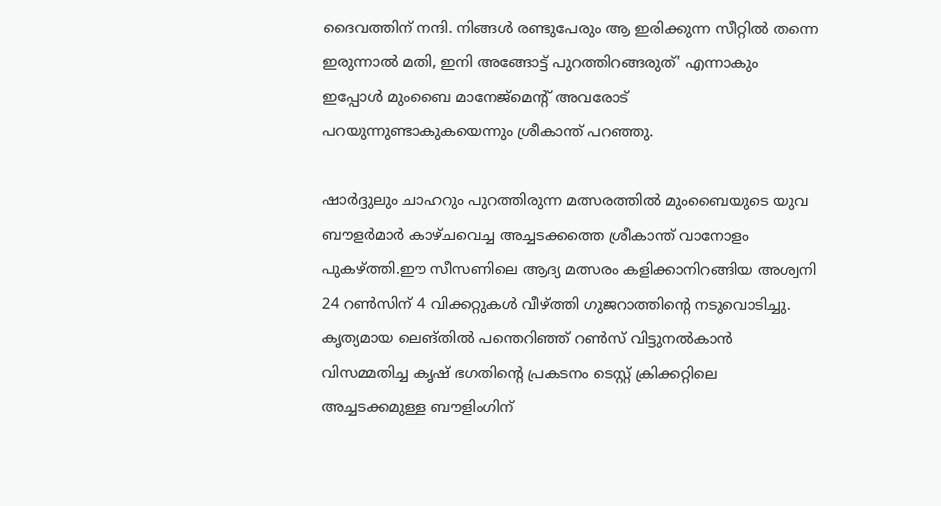ദൈവത്തിന് നന്ദി. നിങ്ങൾ രണ്ടുപേരും ആ ഇരിക്കുന്ന സീറ്റിൽ തന്നെ ഇരുന്നാൽ മതി, ഇനി അങ്ങോട്ട് പുറത്തിറങ്ങരുത്' എന്നാകും ഇപ്പോൾ മുംബൈ മാനേജ്‌മെന്‍റ് അവരോട് പറയുന്നുണ്ടാകുകയെന്നും ശ്രീകാന്ത് പറഞ്ഞു.

ഷാര്‍ദ്ദുലും ചാഹറും പുറത്തിരുന്ന മത്സരത്തില്‍ മുംബൈയുടെ യുവ ബൗളർമാർ കാഴ്ചവെച്ച അച്ചടക്കത്തെ ശ്രീകാന്ത് വാനോളം പുകഴ്ത്തി.ഈ സീസണിലെ ആദ്യ മത്സരം കളിക്കാനിറങ്ങിയ അശ്വനി 24 റൺസിന് 4 വിക്കറ്റുകൾ വീഴ്ത്തി ഗുജറാത്തിന്‍റെ നടുവൊടിച്ചു. കൃത്യമായ ലെങ്തിൽ പന്തെറിഞ്ഞ് റൺസ് വിട്ടുനൽകാൻ വിസമ്മതിച്ച കൃഷ് ഭഗതിന്‍റെ പ്രകടനം ടെസ്റ്റ് ക്രിക്കറ്റിലെ അച്ചടക്കമുള്ള ബൗളിംഗിന്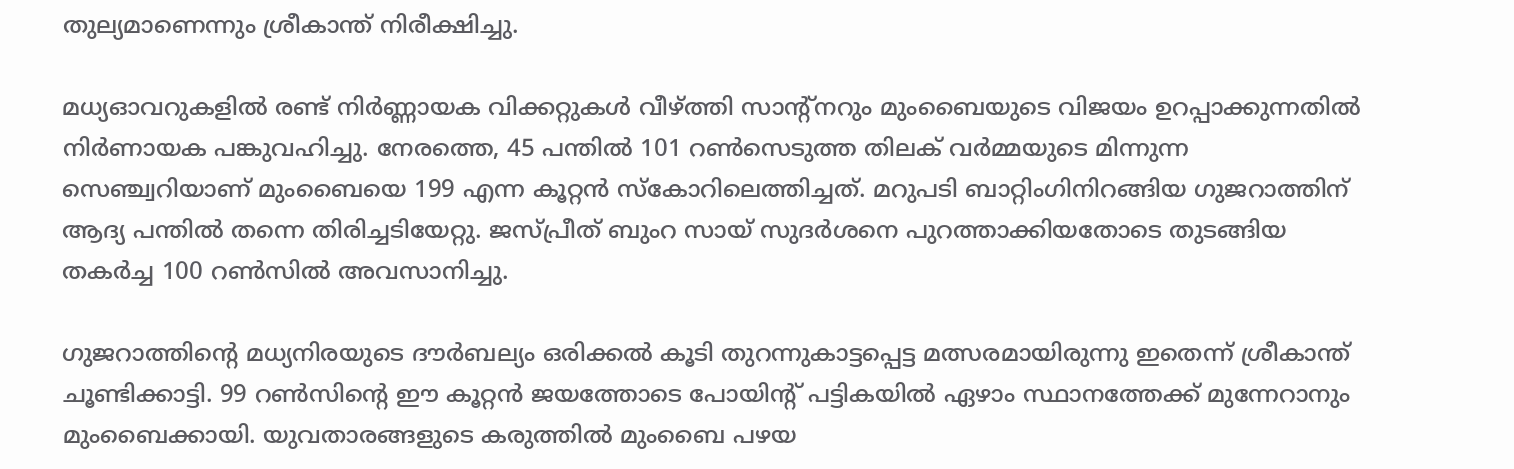തുല്യമാണെന്നും ശ്രീകാന്ത് നിരീക്ഷിച്ചു.

മധ്യഓവറുകളിൽ രണ്ട് നിർണ്ണായക വിക്കറ്റുകൾ വീഴ്ത്തി സാന്‍റ്നറും മുംബൈയുടെ വിജയം ഉറപ്പാക്കുന്നതില്‍ നിര്‍ണായക പങ്കുവഹിച്ചു. നേരത്തെ, 45 പന്തിൽ 101 റൺസെടുത്ത തിലക് വർമ്മയുടെ മിന്നുന്ന സെഞ്ച്വറിയാണ് മുംബൈയെ 199 എന്ന കൂറ്റൻ സ്കോറിലെത്തിച്ചത്. മറുപടി ബാറ്റിംഗിനിറങ്ങിയ ഗുജറാത്തിന് ആദ്യ പന്തിൽ തന്നെ തിരിച്ചടിയേറ്റു. ജസ്പ്രീത് ബുംറ സായ് സുദർശനെ പുറത്താക്കിയതോടെ തുടങ്ങിയ തകർച്ച 100 റൺസിൽ അവസാനിച്ചു.

ഗുജറാത്തിന്‍റെ മധ്യനിരയുടെ ദൗർബല്യം ഒരിക്കൽ കൂടി തുറന്നുകാട്ടപ്പെട്ട മത്സരമായിരുന്നു ഇതെന്ന് ശ്രീകാന്ത് ചൂണ്ടിക്കാട്ടി. 99 റൺസിന്‍റെ ഈ കൂറ്റൻ ജയത്തോടെ പോയിന്‍റ് പട്ടികയിൽ ഏഴാം സ്ഥാനത്തേക്ക് മുന്നേറാനും മുംബൈക്കായി. യുവതാരങ്ങളുടെ കരുത്തിൽ മുംബൈ പഴയ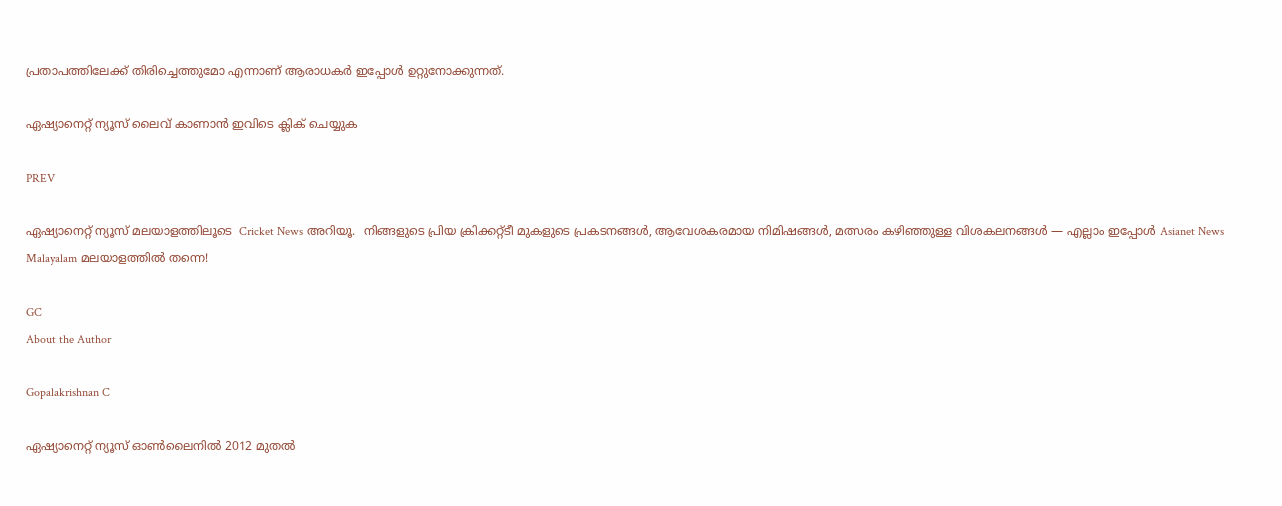പ്രതാപത്തിലേക്ക് തിരിച്ചെത്തുമോ എന്നാണ് ആരാധകര്‍ ഇപ്പോള്‍ ഉറ്റുനോക്കുന്നത്.

ഏഷ്യാനെറ്റ് ന്യൂസ് ലൈവ് കാണാന്‍ ഇവിടെ ക്ലിക് ചെയ്യുക

PREV

ഏഷ്യാനെറ്റ് ന്യൂസ് മലയാളത്തിലൂടെ  Cricket News അറിയൂ.  നിങ്ങളുടെ പ്രിയ ക്രിക്കറ്റ്ടീ മുകളുടെ പ്രകടനങ്ങൾ, ആവേശകരമായ നിമിഷങ്ങൾ, മത്സരം കഴിഞ്ഞുള്ള വിശകലനങ്ങൾ — എല്ലാം ഇപ്പോൾ Asianet News Malayalam മലയാളത്തിൽ തന്നെ!

GC
About the Author

Gopalakrishnan C

ഏഷ്യാനെറ്റ് ന്യൂസ് ഓണ്‍ലൈനില്‍ 2012 മുതല്‍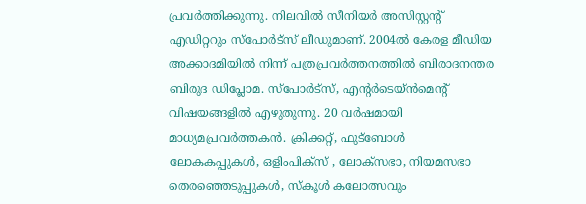പ്രവര്‍ത്തിക്കുന്നു. നിലവില്‍ സീനിയര്‍ അസിസ്റ്റന്‍റ് എഡിറ്ററും സ്പോർട്സ് ലീഡുമാണ്. 2004ൽ കേരള മീഡിയ അക്കാദമിയില്‍ നിന്ന് പത്രപ്രവര്‍ത്തനത്തില്‍ ബിരാദനന്തര ബിരുദ ഡിപ്ലോമ. സ്പോര്‍ട്സ്, എന്‍റര്‍ടെയ്ൻമെന്‍റ് വിഷയങ്ങളില്‍ എഴുതുന്നു. 20 വര്‍ഷമായി മാധ്യമപ്രവര്‍ത്തകൻ. ക്രിക്കറ്റ്, ഫുട്ബോള്‍ ലോകകപ്പുകൾ, ഒളിംപിക്സ് , ലോക്സഭാ, നിയമസഭാ തെരഞ്ഞെടുപ്പുകള്‍, സ്കൂള്‍ കലോത്സവും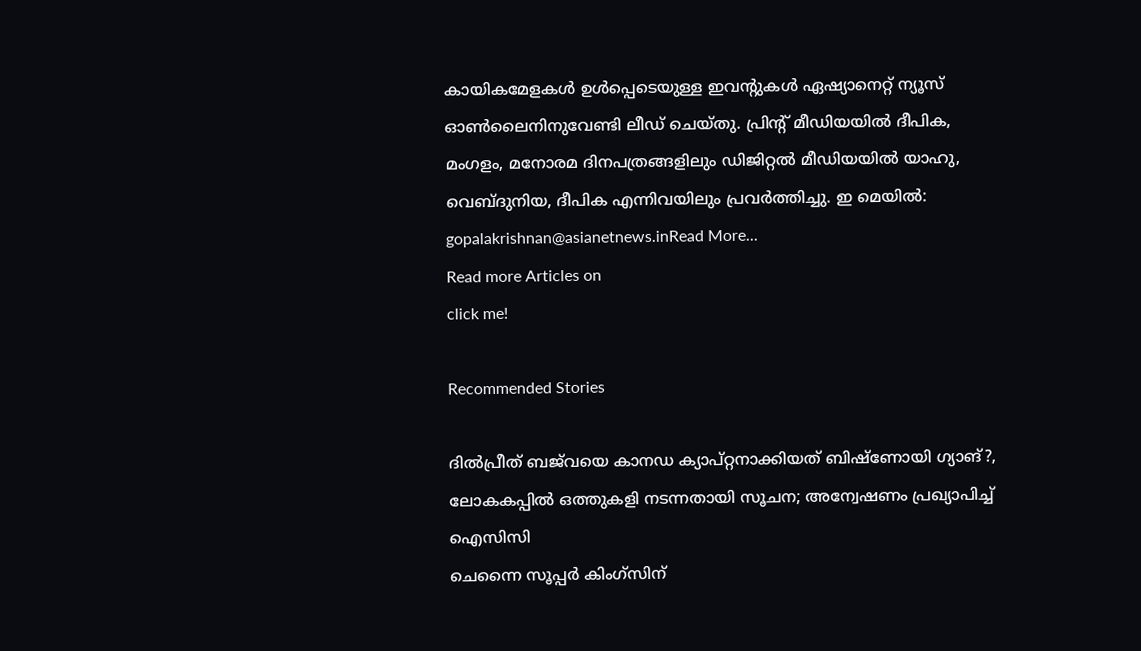കായികമേളകള്‍ ഉള്‍പ്പെടെയുള്ള ഇവന്‍റുകള്‍ ഏഷ്യാനെറ്റ് ന്യൂസ് ഓണ്‍ലൈനിനുവേണ്ടി ലീഡ് ചെയ്തു. പ്രിന്‍റ് മീഡിയയില്‍ ദീപിക, മംഗളം, മനോരമ ദിനപത്രങ്ങളിലും ഡിജിറ്റൽ മീഡിയയില്‍ യാഹു, വെബ്ദുനിയ, ദീപിക എന്നിവയിലും പ്രവര്‍ത്തിച്ചു. ഇ മെയില്‍: gopalakrishnan@asianetnews.inRead More...
Read more Articles on
click me!

Recommended Stories

ദിൽപ്രീത് ബജ്‌വയെ കാനഡ ക്യാപ്റ്റനാക്കിയത് ബിഷ്ണോയി ഗ്യാങ്?, ലോകകപ്പിൽ ഒത്തുകളി നടന്നതായി സൂചന; അന്വേഷണം പ്രഖ്യാപിച്ച് ഐസിസി
ചെന്നൈ സൂപ്പര്‍ കിംഗ്‌സിന്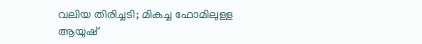വലിയ തിരിച്ചടി; മികച്ച ഫോമിലുള്ള ആയുഷ്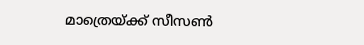മാത്രെയ്ക്ക് സീസണ്‍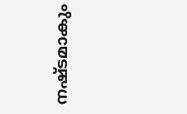നഷ്ടമാകും